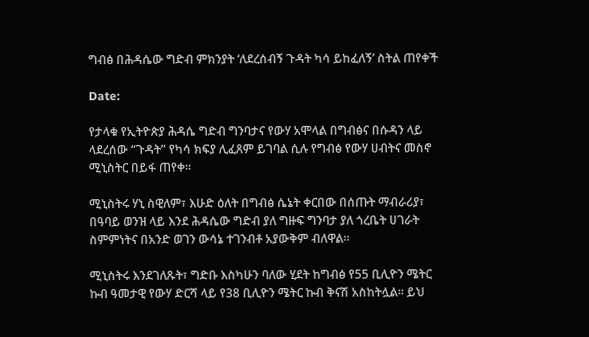ግብፅ በሕዳሴው ግድብ ምክንያት ‘ለደረሰብኝ ጉዳት ካሳ ይከፈለኝ’ ስትል ጠየቀች

Date:

የታላቁ የኢትዮጵያ ሕዳሴ ግድብ ግንባታና የውሃ አሞላል በግብፅና በሱዳን ላይ ላደረሰው “ጉዳት” የካሳ ክፍያ ሊፈጸም ይገባል ሲሉ የግብፅ የውሃ ሀብትና መስኖ ሚኒስትር በይፋ ጠየቀ።

ሚኒስትሩ ሃኒ ስዊለም፣ እሁድ ዕለት በግብፅ ሴኔት ቀርበው በሰጡት ማብራሪያ፣ በዓባይ ወንዝ ላይ እንደ ሕዳሴው ግድብ ያለ ግዙፍ ግንባታ ያለ ጎረቤት ሀገራት ስምምነትና በአንድ ወገን ውሳኔ ተገንብቶ አያውቅም ብለዋል።

ሚኒስትሩ እንደገለጹት፣ ግድቡ እስካሁን ባለው ሂደት ከግብፅ የ55 ቢሊዮን ሜትር ኩብ ዓመታዊ የውሃ ድርሻ ላይ የ38 ቢሊዮን ሜትር ኩብ ቅናሽ አስከትሏል። ይህ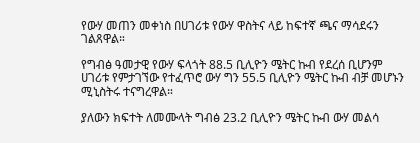የውሃ መጠን መቀነስ በሀገሪቱ የውሃ ዋስትና ላይ ከፍተኛ ጫና ማሳደሩን ገልጸዋል።

የግብፅ ዓመታዊ የውሃ ፍላጎት 88.5 ቢሊዮን ሜትር ኩብ የደረሰ ቢሆንም ሀገሪቱ የምታገኘው የተፈጥሮ ውሃ ግን 55.5 ቢሊዮን ሜትር ኩብ ብቻ መሆኑን ሚኒስትሩ ተናግረዋል።

ያለውን ክፍተት ለመሙላት ግብፅ 23.2 ቢሊዮን ሜትር ኩብ ውሃ መልሳ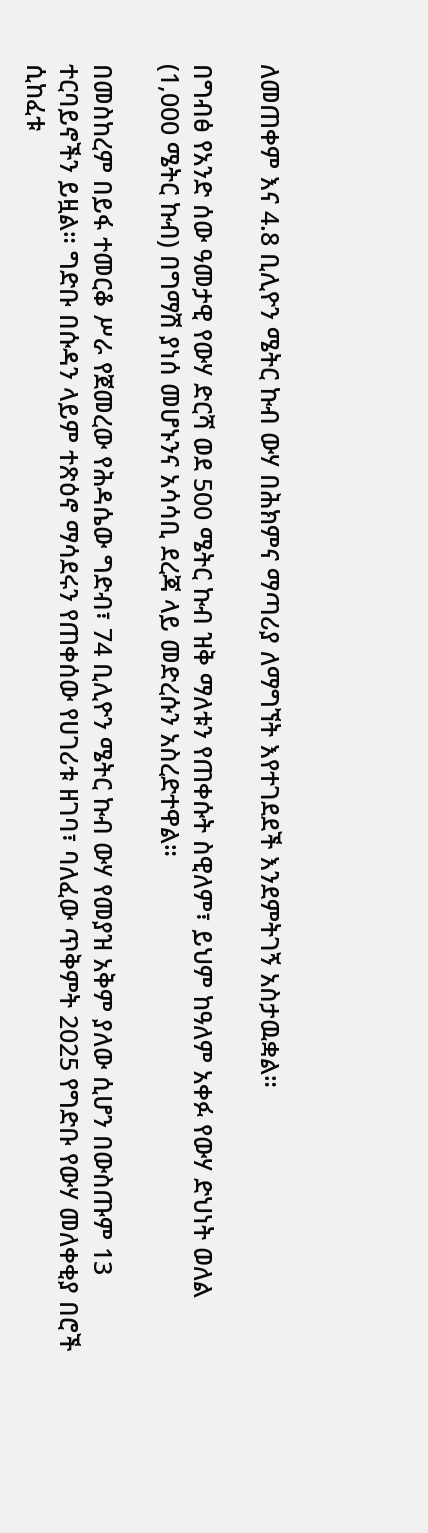ለመጠቀም እና 4.8 ቢሊዮን ሜትር ኩብ ውሃ በሕክምና ማጣሪያ ለማግኘት እየተገደደች እንደምትገኝ አስታዉቋል።

በግብፅ የአንድ ሰው ዓመታዊ የውሃ ድርሻ ወደ 500 ሜትር ኩብ ዝቅ ማለቱን የጠቀሱት ስዊለም፣ ይህም ከዓለም አቀፉ የውሃ ድህነት ወለል (1,000 ሜትር ኩብ) በግማሽ ያነሰ መሆኑንና አሳሳቢ ደረጃ ላይ መድረሱን አስረድተዋል።

በመስከረም በይፋ ተመርቆ ሥራ የጀመረው የሕዳሴው ግድብ፣ 74 ቢሊዮን ሜትር ኩብ ውሃ የመያዝ አቅም ያለው ሲሆን በውስጡም 13 ተርባይኖችን ይዟል። ግድቡ በሱዳን ላይም ተጽዕኖ ማሳደሩን የጠቀሰው የሀገሪቱ ዘገባ፣ ባለፈው ጥቅምት 2025 የግድቡ የውሃ መለቀቂያ በሮች ሲከፈቱ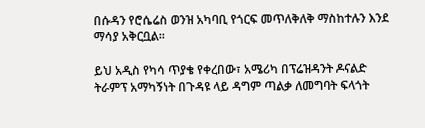በሱዳን የሮሴሬስ ወንዝ አካባቢ የጎርፍ መጥለቅለቅ ማስከተሉን እንደ ማሳያ አቅርቧል።

ይህ አዲስ የካሳ ጥያቄ የቀረበው፣ አሜሪካ በፕሬዝዳንት ዶናልድ ትራምፕ አማካኝነት በጉዳዩ ላይ ዳግም ጣልቃ ለመግባት ፍላጎት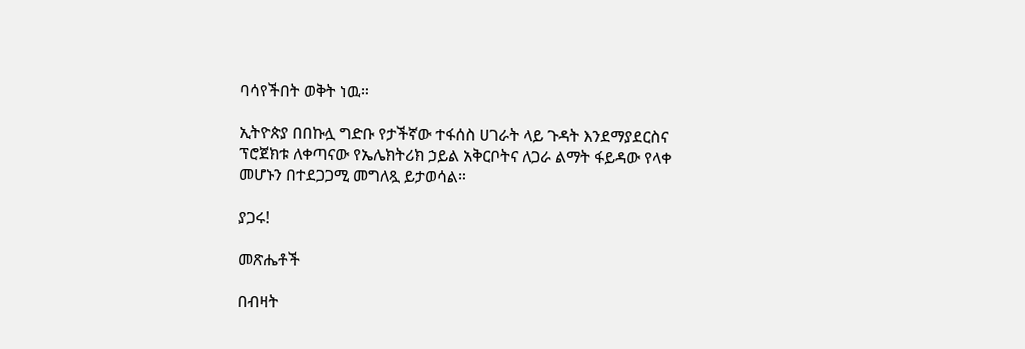ባሳየችበት ወቅት ነዉ።

ኢትዮጵያ በበኩሏ ግድቡ የታችኛው ተፋሰስ ሀገራት ላይ ጉዳት እንደማያደርስና ፕሮጀክቱ ለቀጣናው የኤሌክትሪክ ኃይል አቅርቦትና ለጋራ ልማት ፋይዳው የላቀ መሆኑን በተደጋጋሚ መግለጿ ይታወሳል።

ያጋሩ!

መጽሔቶች

በብዛት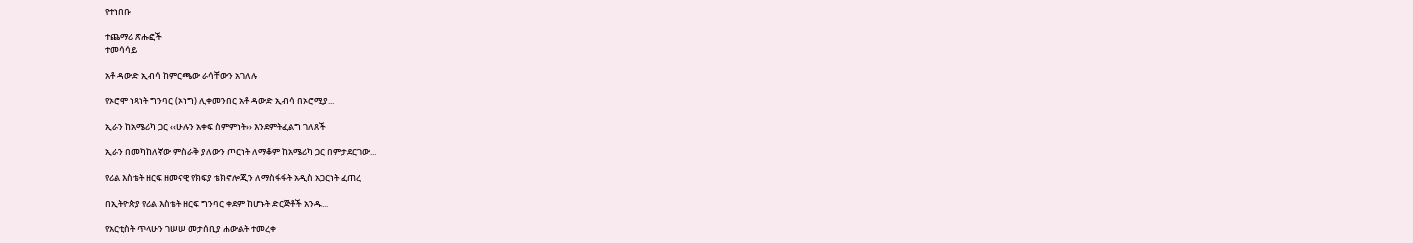የተነበቡ

ተጨማሪ ጽሑፎች
ተመሳሳይ

አቶ ዳውድ ኢብሳ ከምርጫው ራሳቸውን አገለሉ

የኦሮሞ ነጻነት ግንባር (ኦነግ) ሊቀመንበር አቶ ዳውድ ኢብሳ በኦሮሚያ...

ኢራን ከአሜሪካ ጋር ‹‹ሁሉን አቀፍ ስምምነት›› እንደምትፈልግ ገለጸች

ኢራን በመካከለኛው ምስራቅ ያለውን ጦርነት ለማቆም ከአሜሪካ ጋር በምታደርገው...

የሪል እስቴት ዘርፍ ዘመናዊ የክፍያ ቴክኖሎጂን ለማስፋፋት አዲስ አጋርነት ፈጠረ

በኢትዮጵያ የሪል እስቴት ዘርፍ ግንባር ቀደም ከሆኑት ድርጅቶች አንዱ...

የአርቲስት ጥላሁን ገሠሠ መታሰቢያ ሐውልት ተመረቀ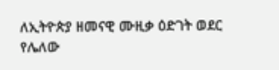ለኢትዮጵያ ዘመናዊ ሙዚቃ ዕድገት ወደር የሌለው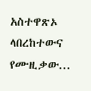አስተዋጽኦ ላበረከተውና የሙዚቃው...